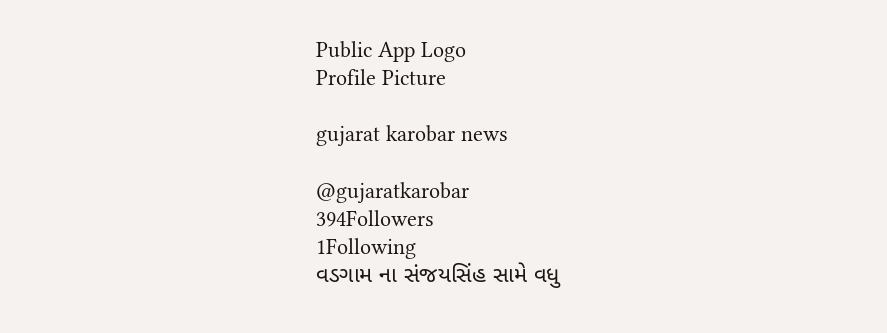Public App Logo
Profile Picture

gujarat karobar news

@gujaratkarobar
394Followers
1Following
વડગામ ના સંજયસિંહ સામે વધુ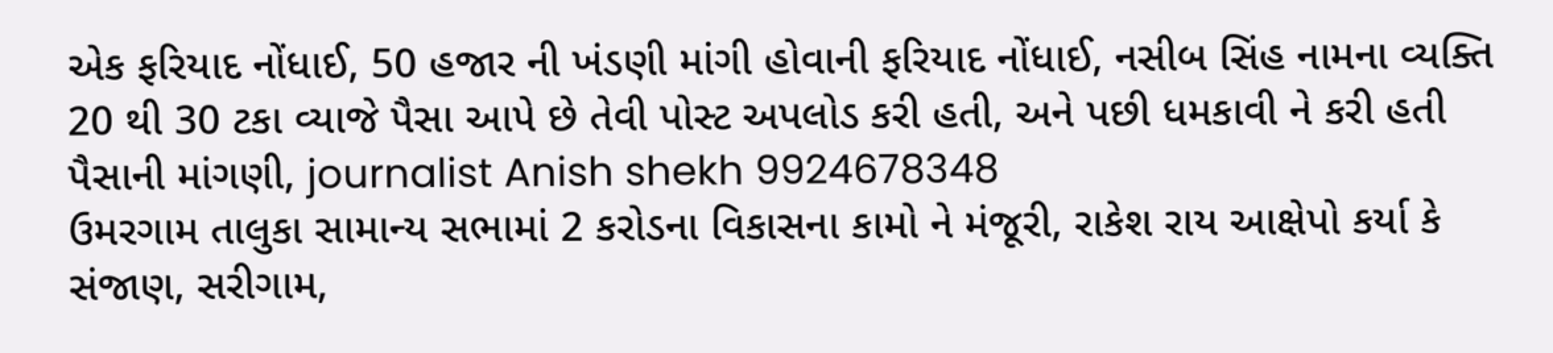એક ફરિયાદ નોંધાઈ, 50 હજાર ની ખંડણી માંગી હોવાની ફરિયાદ નોંધાઈ, નસીબ સિંહ નામના વ્યક્તિ 20 થી 30 ટકા વ્યાજે પૈસા આપે છે તેવી પોસ્ટ અપલોડ કરી હતી, અને પછી ધમકાવી ને કરી હતી પૈસાની માંગણી, journalist Anish shekh 9924678348
ઉમરગામ તાલુકા સામાન્ય સભામાં 2 કરોડના વિકાસના કામો ને મંજૂરી, રાકેશ રાય આક્ષેપો કર્યા કે સંજાણ, સરીગામ,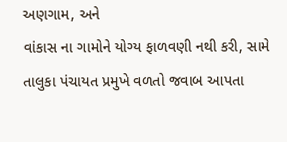અણગામ, અને
વાંકાસ ના ગામોને યોગ્ય ફાળવણી નથી કરી, સામે તાલુકા પંચાયત પ્રમુખે વળતો જવાબ આપતા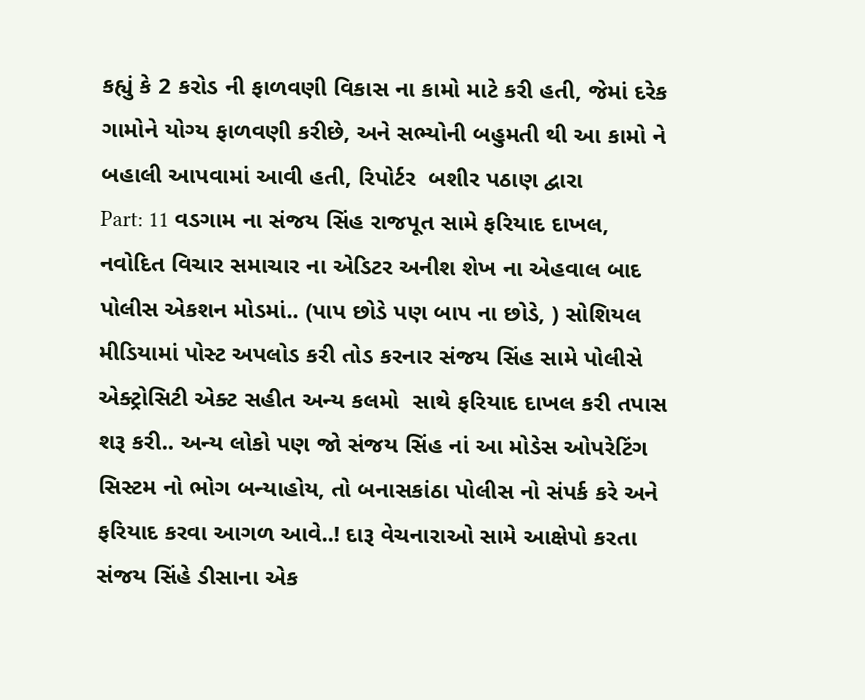કહ્યું કે 2 કરોડ ની ફાળવણી વિકાસ ના કામો માટે કરી હતી, જેમાં દરેક ગામોને યોગ્ય ફાળવણી કરીછે, અને સભ્યોની બહુમતી થી આ કામો ને બહાલી આપવામાં આવી હતી, રિપોર્ટર  બશીર પઠાણ દ્વારા
Part: 11 વડગામ ના સંજય સિંહ રાજપૂત સામે ફરિયાદ દાખલ, નવોદિત વિચાર સમાચાર ના એડિટર અનીશ શેખ ના એહવાલ બાદ પોલીસ એકશન મોડમાં.. (પાપ છોડે પણ બાપ ના છોડે, ) સોશિયલ મીડિયામાં પોસ્ટ અપલોડ કરી તોડ કરનાર સંજય સિંહ સામે પોલીસે એક્ટ્રોસિટી એક્ટ સહીત અન્ય કલમો  સાથે ફરિયાદ દાખલ કરી તપાસ શરૂ કરી.. અન્ય લોકો પણ જો સંજય સિંહ નાં આ મોડેસ ઓપરેટિંગ સિસ્ટમ નો ભોગ બન્યાહોય, તો બનાસકાંઠા પોલીસ નો સંપર્ક કરે અને ફરિયાદ કરવા આગળ આવે..! દારૂ વેચનારાઓ સામે આક્ષેપો કરતા સંજય સિંહે ડીસાના એક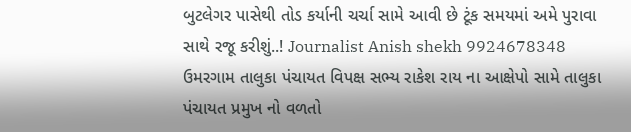બુટલેગર પાસેથી તોડ કર્યાની ચર્ચા સામે આવી છે ટૂંક સમયમાં અમે પુરાવા સાથે રજૂ કરીશું..! Journalist Anish shekh 9924678348
ઉમરગામ તાલુકા પંચાયત વિપક્ષ સભ્ય રાકેશ રાય ના આક્ષેપો સામે તાલુકા પંચાયત પ્રમુખ નો વળતો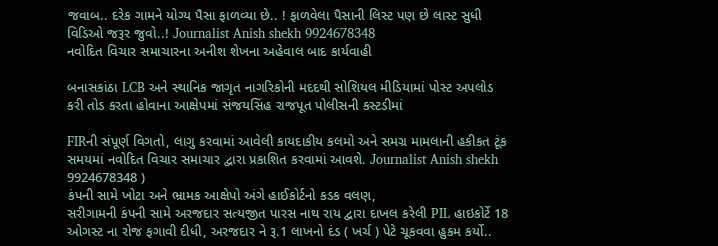જવાબ.. દરેક ગામને યોગ્ય પૈસા ફાળવ્યા છે.. ! ફાળવેલા પૈસાની લિસ્ટ પણ છે લાસ્ટ સુધી વિડિઓ જરૂર જુવો..! Journalist Anish shekh 9924678348
નવોદિત વિચાર સમાચારના અનીશ શેખના અહેવાલ બાદ કાર્યવાહી

બનાસકાંઠા LCB અને સ્થાનિક જાગૃત નાગરિકોની મદદથી સોશિયલ મીડિયામાં પોસ્ટ અપલોડ કરી તોડ કરતા હોવાના આક્ષેપમાં સંજયસિંહ રાજપૂત પોલીસની કસ્ટડીમાં

FIRની સંપૂર્ણ વિગતો, લાગુ કરવામાં આવેલી કાયદાકીય કલમો અને સમગ્ર મામલાની હકીકત ટૂંક સમયમાં નવોદિત વિચાર સમાચાર દ્વારા પ્રકાશિત કરવામાં આવશે. Journalist Anish shekh 9924678348 )
કંપની સામે ખોટા અને ભ્રામક આક્ષેપો અંગે હાઈકોર્ટનો કડક વલણ,
સરીગામની કંપની સામે અરજદાર સત્યજીત પારસ નાથ રાય દ્વારા દાખલ કરેલી PIL હાઇકોર્ટે 18 ઓગસ્ટ ના રોજ ફગાવી દીધી, અરજદાર ને રૂ.1 લાખનો દંડ ( ખર્ચ ) પેટે ચૂકવવા હુકમ કર્યો..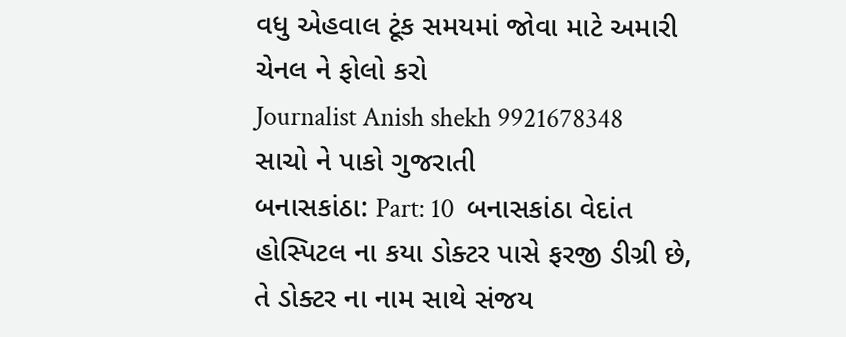વધુ એહવાલ ટૂંક સમયમાં જોવા માટે અમારી ચેનલ ને ફોલો કરો
Journalist Anish shekh 9921678348 સાચો ને પાકો ગુજરાતી
બનાસકાંઠા: Part: 10  બનાસકાંઠા વેદાંત હોસ્પિટલ ના કયા ડોક્ટર પાસે ફરજી ડીગ્રી છે, તે ડોક્ટર ના નામ સાથે સંજય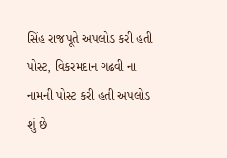સિંહ રાજપૂતે અપલોડ કરી હતી પોસ્ટ, વિકરમદાન ગઢવી ના નામની પોસ્ટ કરી હતી અપલોડ શું છે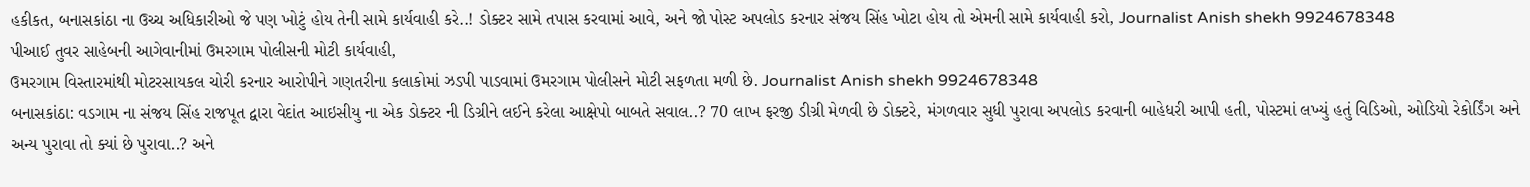હકીકત, બનાસકાંઠા ના ઉચ્ચ અધિકારીઓ જે પણ ખોટું હોય તેની સામે કાર્યવાહી કરે..! ડોક્ટર સામે તપાસ કરવામાં આવે, અને જો પોસ્ટ અપલોડ કરનાર સંજય સિંહ ખોટા હોય તો એમની સામે કાર્યવાહી કરો, Journalist Anish shekh 9924678348
પીઆઈ તુવર સાહેબની આગેવાનીમાં ઉમરગામ પોલીસની મોટી કાર્યવાહી,
ઉમરગામ વિસ્તારમાંથી મોટરસાયકલ ચોરી કરનાર આરોપીને ગણતરીના કલાકોમાં ઝડપી પાડવામાં ઉમરગામ પોલીસને મોટી સફળતા મળી છે. Journalist Anish shekh 9924678348
બનાસકાંઠા: વડગામ ના સંજય સિંહ રાજપૂત દ્વારા વેદાંત આઇસીયુ ના એક ડોક્ટર ની ડિગ્રીને લઈને કરેલા આક્ષેપો બાબતે સવાલ..? 70 લાખ ફરજી ડીગ્રી મેળવી છે ડોક્ટરે, મંગળવાર સુધી પુરાવા અપલોડ કરવાની બાહેધરી આપી હતી, પોસ્ટમાં લખ્યું હતું વિડિઓ, ઓડિયો રેકોર્ડિંગ અને અન્ય પુરાવા તો ક્યાં છે પુરાવા..? અને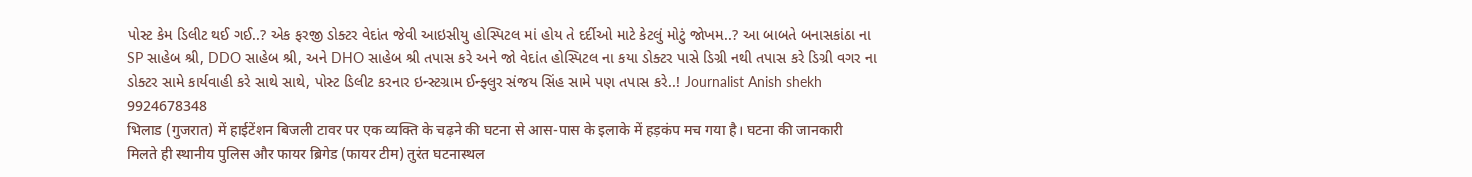પોસ્ટ કેમ ડિલીટ થઈ ગઈ..? એક ફરજી ડોક્ટર વેદાંત જેવી આઇસીયુ હોસ્પિટલ માં હોય તે દર્દીઓ માટે કેટલું મોટું જોખમ..? આ બાબતે બનાસકાંઠા ના SP સાહેબ શ્રી, DDO સાહેબ શ્રી, અને DHO સાહેબ શ્રી તપાસ કરે અને જો વેદાંત હોસ્પિટલ ના કયા ડોક્ટર પાસે ડિગ્રી નથી તપાસ કરે ડિગ્રી વગર ના ડોક્ટર સામે કાર્યવાહી કરે સાથે સાથે, પોસ્ટ ડિલીટ કરનાર ઇન્સ્ટગ્રામ ઈન્ફ્લુર સંજય સિંહ સામે પણ તપાસ કરે..! Journalist Anish shekh 9924678348
भिलाड (गुजरात) में हाईटेंशन बिजली टावर पर एक व्यक्ति के चढ़ने की घटना से आस-पास के इलाके में हड़कंप मच गया है। घटना की जानकारी मिलते ही स्थानीय पुलिस और फायर ब्रिगेड (फायर टीम) तुरंत घटनास्थल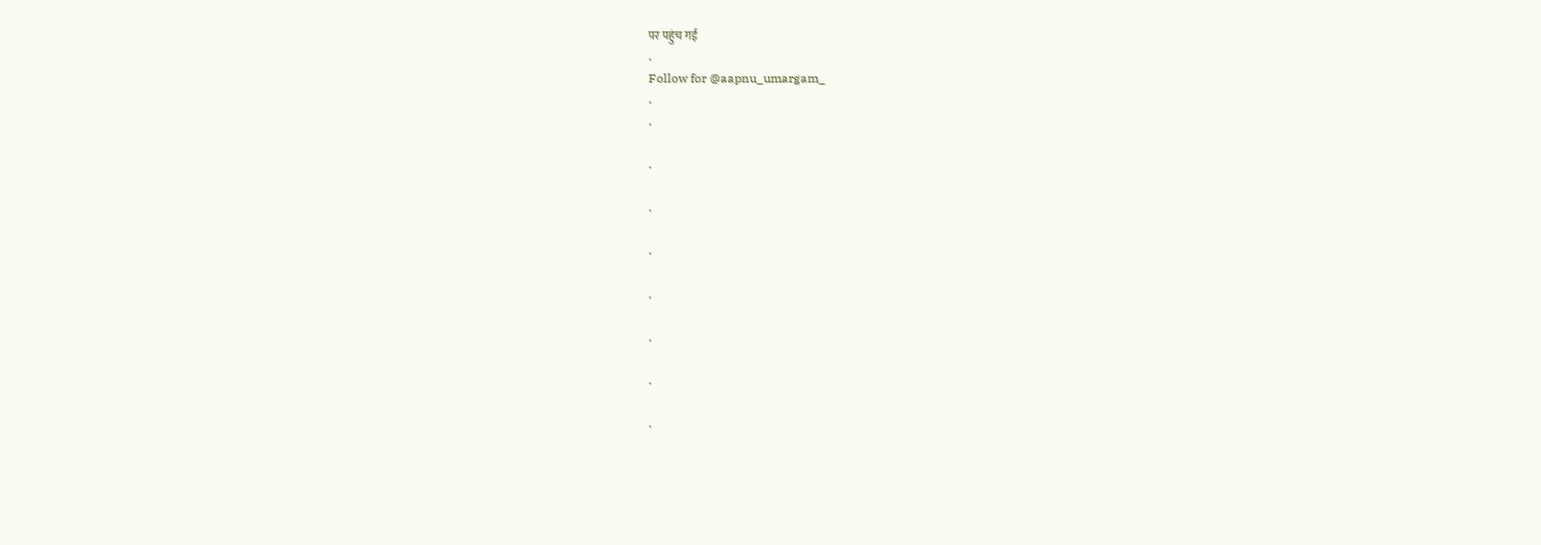पर पहुंच गई
.
Follow for @aapnu_umargam_
.
.

.

.

.

.

.

.

.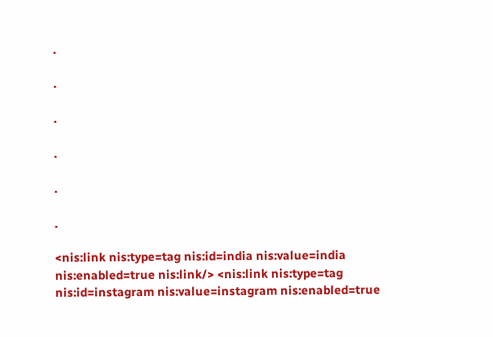.

.

.

.

.

.

<nis:link nis:type=tag nis:id=india nis:value=india nis:enabled=true nis:link/> <nis:link nis:type=tag nis:id=instagram nis:value=instagram nis:enabled=true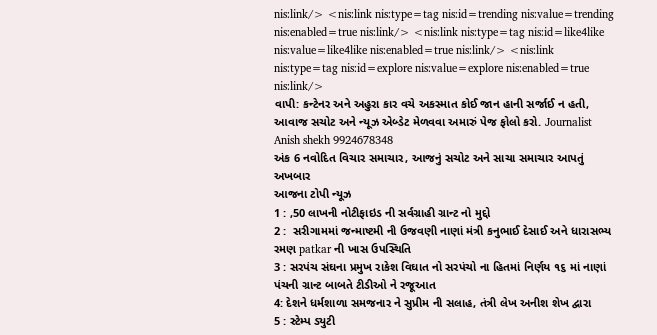nis:link/> <nis:link nis:type=tag nis:id=trending nis:value=trending nis:enabled=true nis:link/> <nis:link nis:type=tag nis:id=like4like nis:value=like4like nis:enabled=true nis:link/> <nis:link nis:type=tag nis:id=explore nis:value=explore nis:enabled=true nis:link/>
વાપી: કન્ટેનર અને અહુરા કાર વચે અકસ્માત કોઈ જાન હાની સર્જાઈ ન હતી, આવાજ સચોટ અને ન્યૂઝ એબ્ડેટ મેળવવા અમારું પેજ ફોલો કરો. Journalist Anish shekh 9924678348
અંક 6 નવોદિત વિચાર સમાચાર, આજનું સચોટ અને સાચા સમાચાર આપતું અખબાર
આજના ટોપી ન્યૂઝ
1 : ,50 લાખની નોટીફાઇડ ની સર્વગ્રાહી ગ્રાન્ટ નો મુદ્દો
2 :  સરીગામમાં જન્માષ્ટમી ની ઉજવણી નાણાં મંત્રી કનુભાઈ દેસાઈ અને ધારાસભ્ય રમણ patkar ની ખાસ ઉપસ્થિતિ
3 : સરપંચ સંઘના પ્રમુખ રાકેશ વિઘાત નો સરપંચો ના હિતમાં નિર્ણય ૧૬ માં નાણાં પંચની ગ્રાન્ટ બાબતે ટીડીઓ ને રજૂઆત
4: દેશને ધર્મશાળા સમજનાર ને સુપ્રીમ ની સલાહ, તંત્રી લેખ અનીશ શેખ દ્વારા
5 : સ્ટેમ્પ ડ્યુટી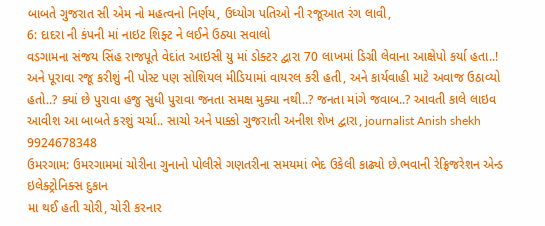બાબતે ગુજરાત સી એમ નો મહત્વનો નિર્ણય, ઉધ્યોગ પતિઓ ની રજૂઆત રંગ લાવી,
6: દાદરા ની કંપની માં નાઇટ શિફ્ટ ને લઈને ઉઠ્યા સવાલો
વડગામના સંજય સિંહ રાજપૂતે વેદાંત આઇસી યુ માં ડોક્ટર દ્વારા 70 લાખમાં ડિગ્રી લેવાના આક્ષેપો કર્યા હતા..! અને પૂરાવા રજૂ કરીશું ની પોસ્ટ પણ સોશિયલ મીડિયામાં વાયરલ કરી હતી, અને કાર્યવાહી માટે અવાજ ઉઠાવ્યો હતો..? ક્યાં છે પુરાવા હજુ સુધી પુરાવા જનતા સમક્ષ મુક્યા નથી..? જનતા માંગે જવાબ..? આવતી કાલે લાઇવ આવીશ આ બાબતે કરશું ચર્ચા.. સાચો અને પાક્કો ગુજરાતી અનીશ શેખ દ્વારા, journalist Anish shekh 9924678348
ઉમરગામ: ઉમરગામમાં ચોરીના ગુનાનો પોલીસે ગણતરીના સમયમાં ભેદ ઉકેલી કાઢ્યો છે.ભવાની રેફ્રિજરેશન એન્ડ ઇલેક્ટ્રોનિક્સ દુકાન
મા થઈ હતી ચોરી, ચોરી કરનાર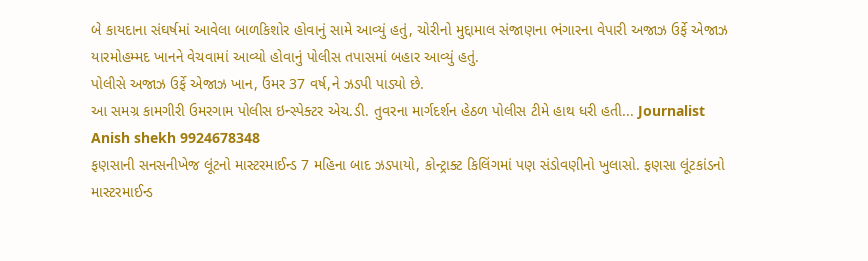બે કાયદાના સંઘર્ષમાં આવેલા બાળકિશોર હોવાનું સામે આવ્યું હતું, ચોરીનો મુદ્દામાલ સંજાણના ભંગારના વેપારી અજાઝ ઉર્ફે એજાઝ યારમોહમ્મદ ખાનને વેચવામાં આવ્યો હોવાનું પોલીસ તપાસમાં બહાર આવ્યું હતું.
પોલીસે અજાઝ ઉર્ફે એજાઝ ખાન, ઉંમર 37 વર્ષ,ને ઝડપી પાડ્યો છે.
આ સમગ્ર કામગીરી ઉમરગામ પોલીસ ઇન્સ્પેક્ટર એચ.ડી. તુવરના માર્ગદર્શન હેઠળ પોલીસ ટીમે હાથ ધરી હતી... Journalist Anish shekh 9924678348
ફણસાની સનસનીખેજ લૂંટનો માસ્ટરમાઈન્ડ 7 મહિના બાદ ઝડપાયો, કોન્ટ્રાક્ટ કિલિંગમાં પણ સંડોવણીનો ખુલાસો. ફણસા લૂંટકાંડનો માસ્ટરમાઈન્ડ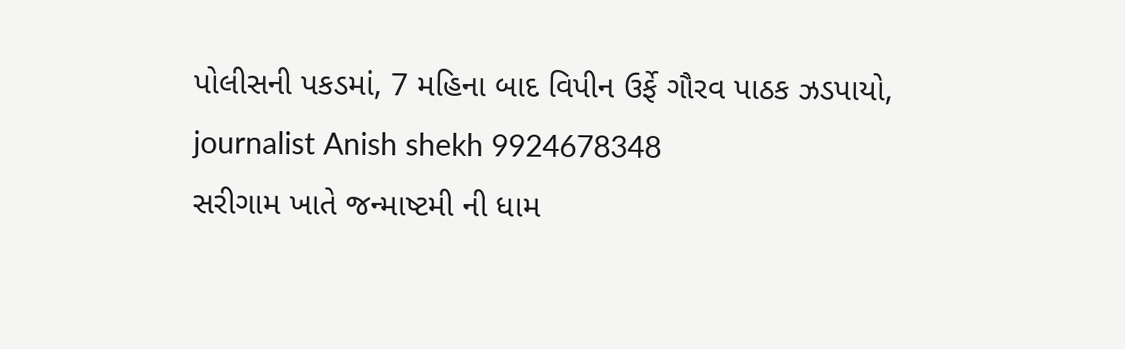પોલીસની પકડમાં, 7 મહિના બાદ વિપીન ઉર્ફે ગૌરવ પાઠક ઝડપાયો, journalist Anish shekh 9924678348
સરીગામ ખાતે જન્માષ્ટમી ની ધામ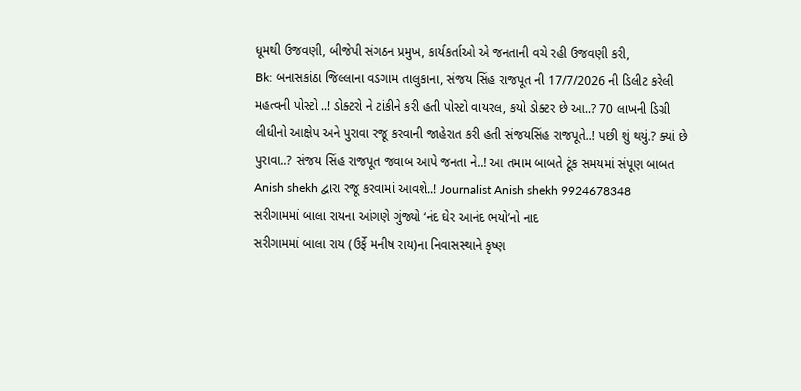ધૂમથી ઉજવણી, બીજેપી સંગઠન પ્રમુખ, કાર્યકર્તાઓ એ જનતાની વચે રહી ઉજવણી કરી,
Bk: બનાસકાંઠા જિલ્લાના વડગામ તાલુકાના, સંજય સિંહ રાજપૂત ની 17/7/2026 ની ડિલીટ કરેલી મહત્વની પોસ્ટો ..! ડોક્ટરો ને ટાંકીને કરી હતી પોસ્ટો વાયરલ, કયો ડોક્ટર છે આ..? 70 લાખની ડિગ્રી લીધીનો આક્ષેપ અને પુરાવા રજૂ કરવાની જાહેરાત કરી હતી સંજયસિંહ રાજપૂતે..! પછી શું થયું.? ક્યાં છે પુરાવા..? સંજય સિંહ રાજપૂત જવાબ આપે જનતા ને..! આ તમામ બાબતે ટૂંક સમયમાં સંપૂણ બાબત Anish shekh દ્વારા રજૂ કરવામાં આવશે..! Journalist Anish shekh 9924678348
સરીગામમાં બાલા રાયના આંગણે ગુંજ્યો ‘નંદ ઘેર આનંદ ભયો’નો નાદ
સરીગામમાં બાલા રાય (ઉર્ફે મનીષ રાય)ના નિવાસસ્થાને કૃષ્ણ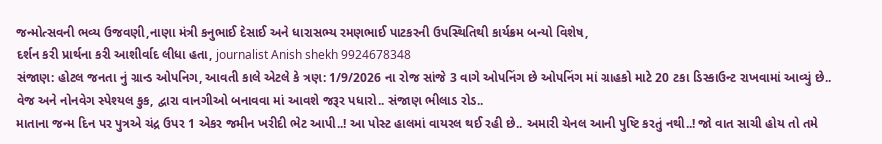જન્મોત્સવની ભવ્ય ઉજવણી,નાણા મંત્રી કનુભાઈ દેસાઈ અને ધારાસભ્ય રમણભાઈ પાટકરની ઉપસ્થિતિથી કાર્યક્રમ બન્યો વિશેષ,
દર્શન કરી પ્રાર્થના કરી આશીર્વાદ લીધા હતા, journalist Anish shekh 9924678348
સંજાણ: હોટલ જનતા નું ગ્રાન્ડ ઓપનિગ, આવતી કાલે એટલે કે ત્રણ: 1/9/2026 ના રોજ સાંજે 3 વાગે ઓપનિંગ છે ઓપનિંગ માં ગ્રાહકો માટે 20 ટકા ડિસ્કાઉન્ટ રાખવામાં આવ્યું છે.. વેજ અને નોનવેગ સ્પેશ્યલ કુક, દ્વારા વાનગીઓ બનાવવા માં આવશે જરૂર પધારો.. સંજાણ ભીલાડ રોડ..
માતાના જન્મ દિન પર પુત્રએ ચંદ્ર ઉપર 1 એકર જમીન ખરીદી ભેટ આપી..! આ પોસ્ટ હાલમાં વાયરલ થઈ રહી છે.. અમારી ચેનલ આની પુષ્ટિ કરતું નથી..! જો વાત સાચી હોય તો તમે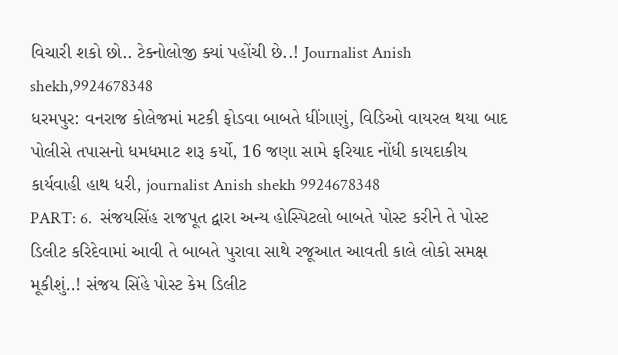વિચારી શકો છો.. ટેક્નોલોજી ક્યાં પહોંચી છે..! Journalist Anish shekh,9924678348
ધરમપુર: વનરાજ કોલેજમાં મટકી ફોડવા બાબતે ધીંગાણું, વિડિઓ વાયરલ થયા બાદ પોલીસે તપાસનો ધમધમાટ શરૂ કર્યો, 16 જણા સામે ફરિયાદ નોંધી કાયદાકીય કાર્યવાહી હાથ ધરી, journalist Anish shekh 9924678348
PART: 6.  સંજયસિંહ રાજપૂત દ્વારા અન્ય હોસ્પિટલો બાબતે પોસ્ટ કરીને તે પોસ્ટ ડિલીટ કરિદેવામાં આવી તે બાબતે પુરાવા સાથે રજૂઆત આવતી કાલે લોકો સમક્ષ મૂકીશું..! સંજય સિંહે પોસ્ટ કેમ ડિલીટ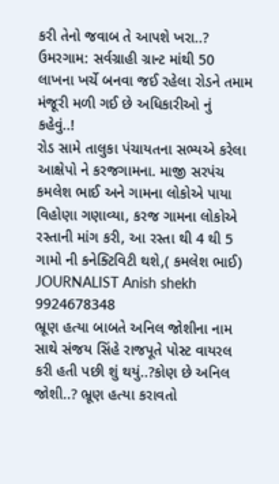કરી તેનો જવાબ તે આપશે ખરા..?
ઉમરગામ: સર્વગ્રાહી ગ્રાન્ટ માંથી 50 લાખના ખર્ચે બનવા જઈ રહેલા રોડને તમામ મંજૂરી મળી ગઈ છે અધિકારીઓ નું કહેવું..!
રોડ સામે તાલુકા પંચાયતના સભ્યએ કરેલા આક્ષેપો ને કરજગામના. માજી સરપંચ કમલેશ ભાઈ અને ગામના લોકોએ પાયા વિહોણા ગણાવ્યા, કરજ ગામના લોકોએ રસ્તાની માંગ કરી, આ રસ્તા થી 4 થી 5 ગામો ની કનેક્ટિવિટી થશે,( કમલેશ ભાઈ) JOURNALIST Anish shekh 9924678348
ભ્રૂણ હત્યા બાબતે અનિલ જોશીના નામ સાથે સંજય સિંહે રાજપૂતે પોસ્ટ વાયરલ કરી હતી પછી શું થયું..?કોણ છે અનિલ જોશી..? ભ્રૂણ હત્યા કરાવતો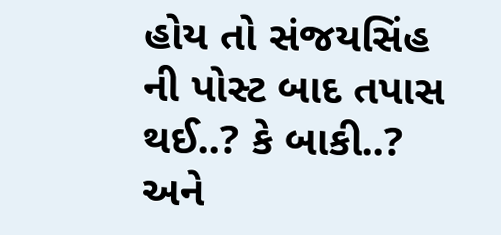હોય તો સંજયસિંહ ની પોસ્ટ બાદ તપાસ થઈ..? કે બાકી..? અને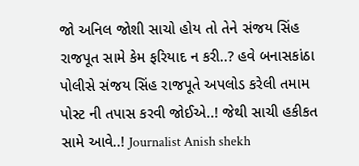જો અનિલ જોશી સાચો હોય તો તેને સંજય સિંહ રાજપૂત સામે કેમ ફરિયાદ ન કરી..? હવે બનાસકાંઠા પોલીસે સંજય સિંહ રાજપૂતે અપલોડ કરેલી તમામ પોસ્ટ ની તપાસ કરવી જોઈએ..! જેથી સાચી હકીકત સામે આવે..! Journalist Anish shekh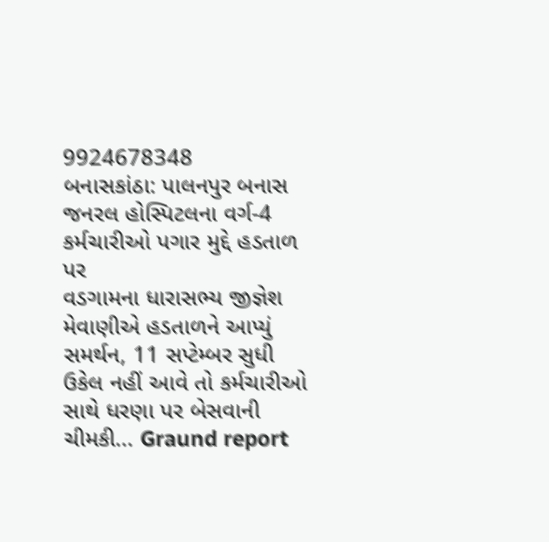9924678348
બનાસકાંઠા: પાલનપુર બનાસ જનરલ હોસ્પિટલના વર્ગ-4 કર્મચારીઓ પગાર મુદ્દે હડતાળ પર
વડગામના ધારાસભ્ય જીજ્ઞેશ મેવાણીએ હડતાળને આપ્યું સમર્થન, 11 સપ્ટેમ્બર સુધી ઉકેલ નહીં આવે તો કર્મચારીઓ સાથે ધરણા પર બેસવાની ચીમકી... Graund report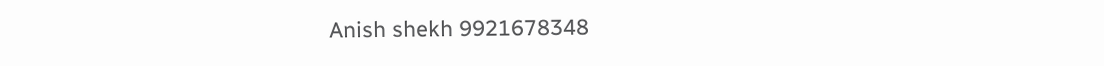Anish shekh 9921678348